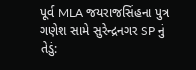પૂર્વ MLA જયરાજસિંહના પુત્ર ગણેશ સામે સુરેન્દ્રનગર SP નું તેડું: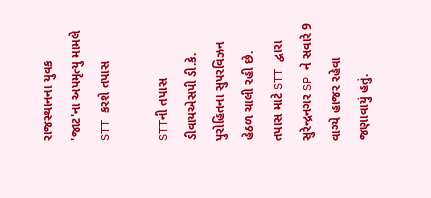રાજસ્થાનના યુવક 'જાટ'ના અપમૃત્યુ મામલે STT કરશે તપાસ

STTની તપાસ ડીવાયએસપી ડી.કે. પુરોહિતના સુપરવિઝન હેઠળ ચાલી રહી છે. તપાસ માટે STT દ્વારા સુરેન્દ્રનગર SP ને સવારે 9 વાગ્યે હાજર રહેવા જણાવાયું હતું.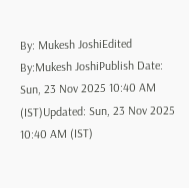By: Mukesh JoshiEdited By:Mukesh JoshiPublish Date: Sun, 23 Nov 2025 10:40 AM (IST)Updated: Sun, 23 Nov 2025 10:40 AM (IST)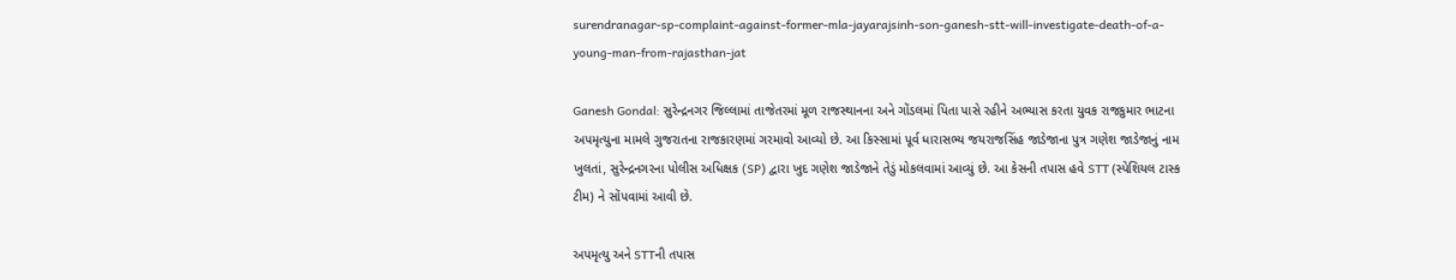surendranagar-sp-complaint-against-former-mla-jayarajsinh-son-ganesh-stt-will-investigate-death-of-a-young-man-from-rajasthan-jat

Ganesh Gondal: સુરેન્દ્રનગર જિલ્લામાં તાજેતરમાં મૂળ રાજસ્થાનના અને ગોંડલમાં પિતા પાસે રહીને અભ્યાસ કરતા યુવક રાજકુમાર ભાટના અપમૃત્યુના મામલે ગુજરાતના રાજકારણમાં ગરમાવો આવ્યો છે. આ કિસ્સામાં પૂર્વ ધારાસભ્ય જયરાજસિંહ જાડેજાના પુત્ર ગણેશ જાડેજાનું નામ ખુલતાં, સુરેન્દ્રનગરના પોલીસ અધિક્ષક (SP) દ્વારા ખુદ ગણેશ જાડેજાને તેડું મોકલવામાં આવ્યું છે. આ કેસની તપાસ હવે STT (સ્પેશિયલ ટાસ્ક ટીમ) ને સોંપવામાં આવી છે.

અપમૃત્યુ અને STTની તપાસ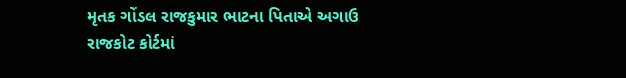મૃતક ગોંડલ રાજકુમાર ભાટના પિતાએ અગાઉ રાજકોટ કોર્ટમાં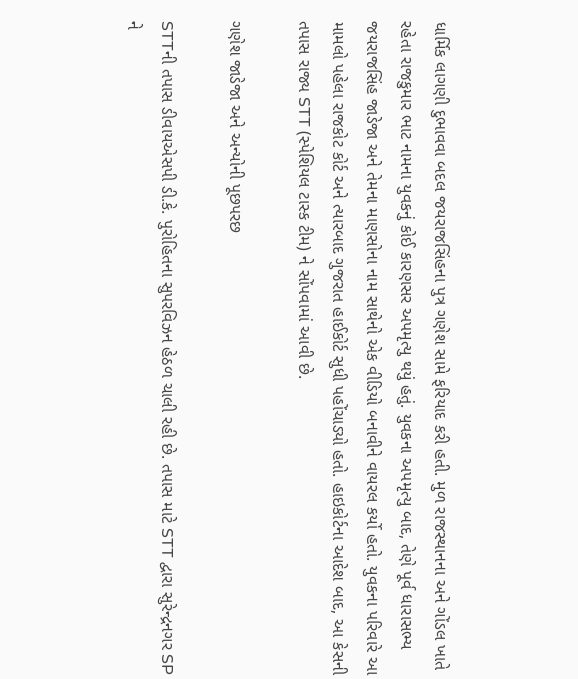ધાર્મિક લાગણી દુભાવવા બદલ જયરાજસિંહના પુત્ર ગણેશ સામે ફરિયાદ કરી હતી. મુળ રાજસ્થાનના અને ગોંડલ ખાતે રહેતા રાજકુમાર ભાટ નામના યુવકનું કોઈ કારણસર અપમૃત્યુ થયું હતું. યુવકના અપમૃત્યુ બાદ, તેણે પૂર્વ ધારાસભ્ય જયરાજસિંહ જાડેજા અને તેમના માણસોના નામ સાથેનો એક વીડિયો બનાવીને વાયરલ કર્યો હતો. યુવકના પરિવારે આ મામલો પહેલા રાજકોટ કોર્ટ અને ત્યારબાદ ગુજરાત હાઈકોર્ટ સુધી પહોંચાડ્યો હતો. હાઇકોર્ટના આદેશ બાદ, આ કેસની તપાસ રાજ્ય STT (સ્પેશિયલ ટાસ્ક ટીમ) ને સોંપવામાં આવી છે.

ગણેશ જાડેજા અને અન્યોની પૂછપરછ

STTની તપાસ ડીવાયએસપી ડી.કે. પુરોહિતના સુપરવિઝન હેઠળ ચાલી રહી છે. તપાસ માટે STT દ્વારા સુરેન્દ્રનગર SP ને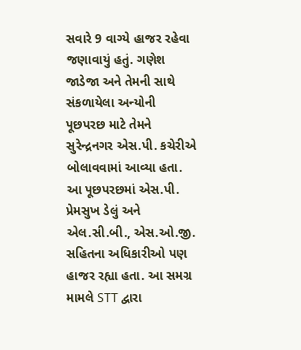સવારે 9 વાગ્યે હાજર રહેવા જણાવાયું હતું. ગણેશ જાડેજા અને તેમની સાથે સંકળાયેલા અન્યોની પૂછપરછ માટે તેમને સુરેન્દ્રનગર એસ.પી. કચેરીએ બોલાવવામાં આવ્યા હતા. આ પૂછપરછમાં એસ.પી. પ્રેમસુખ ડેલું અને એલ.સી.બી., એસ.ઓ.જી. સહિતના અધિકારીઓ પણ હાજર રહ્યા હતા. આ સમગ્ર મામલે STT દ્વારા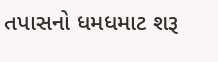તપાસનો ધમધમાટ શરૂ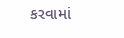કરવામાં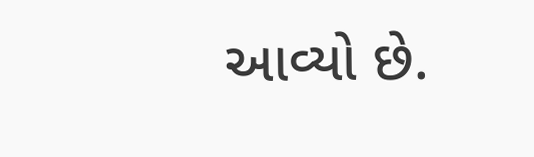આવ્યો છે.